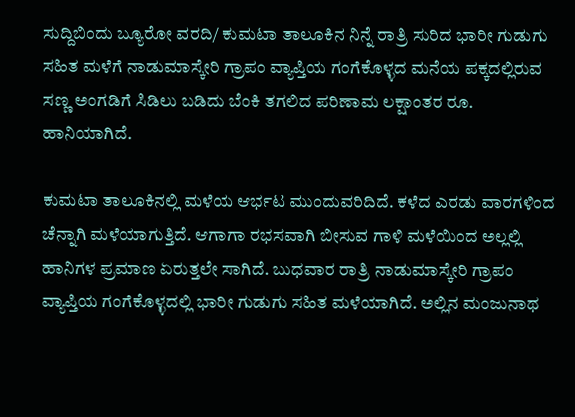ಸುದ್ದಿಬಿಂದು ಬ್ಯೂರೋ ವರದಿ/ ಕುಮಟಾ ತಾಲೂಕಿನ ನಿನ್ನೆ ರಾತ್ರಿ ಸುರಿದ ಭಾರೀ ಗುಡುಗು ಸಹಿತ ಮಳೆಗೆ ನಾಡುಮಾಸ್ಕೇರಿ ಗ್ರಾಪಂ ವ್ಯಾಪ್ತಿಯ ಗಂಗೆಕೊಳ್ಳದ ಮನೆಯ ಪಕ್ಕದಲ್ಲಿರುವ ಸಣ್ಣ ಅಂಗಡಿಗೆ ಸಿಡಿಲು ಬಡಿದು ಬೆಂಕಿ ತಗಲಿದ ಪರಿಣಾಮ ಲಕ್ಷಾಂತರ ರೂ. ಹಾನಿಯಾಗಿದೆ.

ಕುಮಟಾ ತಾಲೂಕಿನಲ್ಲಿ ಮಳೆಯ ಆರ್ಭಟ ಮುಂದುವರಿದಿದೆ. ಕಳೆದ ಎರಡು ವಾರಗಳಿಂದ ಚೆನ್ನಾಗಿ ಮಳೆಯಾಗುತ್ತಿದೆ. ಆಗಾಗಾ ರಭಸವಾಗಿ ಬೀಸುವ ಗಾಳಿ ಮಳೆಯಿಂದ ಅಲ್ಲಲ್ಲಿ ಹಾನಿಗಳ ಪ್ರಮಾಣ ಏರುತ್ತಲೇ ಸಾಗಿದೆ. ಬುಧವಾರ ರಾತ್ರಿ ನಾಡುಮಾಸ್ಕೇರಿ ಗ್ರಾಪಂ ವ್ಯಾಪ್ತಿಯ ಗಂಗೆಕೊಳ್ಳದಲ್ಲಿ ಭಾರೀ ಗುಡುಗು ಸಹಿತ ಮಳೆಯಾಗಿದೆ. ಅಲ್ಲಿನ ಮಂಜುನಾಥ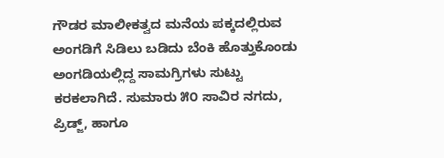ಗೌಡರ ಮಾಲೀಕತ್ವದ ಮನೆಯ ಪಕ್ಕದಲ್ಲಿರುವ ಅಂಗಡಿಗೆ ಸಿಡಿಲು ಬಡಿದು ಬೆಂಕಿ ಹೊತ್ತುಕೊಂಡು ಅಂಗಡಿಯಲ್ಲಿದ್ದ ಸಾಮಗ್ರಿಗಳು ಸುಟ್ಟು ಕರಕಲಾಗಿದೆ. ಸುಮಾರು ೫೦ ಸಾವಿರ ನಗದು, ಪ್ರಿಡ್ಜ್, ಹಾಗೂ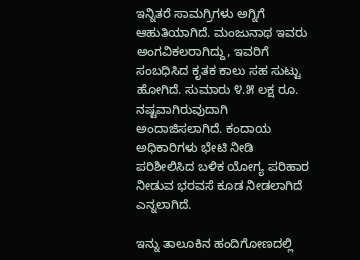ಇನ್ನಿತರೆ ಸಾಮಗ್ರಿಗಳು ಅಗ್ನಿಗೆ ಆಹುತಿಯಾಗಿದೆ. ಮಂಜುನಾಥ ಇವರು ಅಂಗವಿಕಲರಾಗಿದ್ದು, ಇವರಿಗೆ ಸಂಬಧಿಸಿದ ಕೃತಕ ಕಾಲು ಸಹ ಸುಟ್ಟು ಹೋಗಿದೆ. ಸುಮಾರು ೪.೫ ಲಕ್ಷ ರೂ. ನಷ್ಟವಾಗಿರುವುದಾಗಿ ಅಂದಾಜಿಸಲಾಗಿದೆ. ಕಂದಾಯ ಅಧಿಕಾರಿಗಳು ಭೇಟಿ ನೀಡಿ ಪರಿಶೀಲಿಸಿದ ಬಳಿಕ ಯೋಗ್ಯ ಪರಿಹಾರ ನೀಡುವ ಭರವಸೆ ಕೂಡ ನೀಡಲಾಗಿದೆ ಎನ್ನಲಾಗಿದೆ.

ಇನ್ನು ತಾಲೂಕಿನ ಹಂದಿಗೋಣದಲ್ಲಿ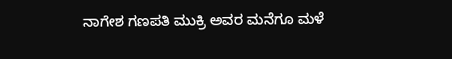ನಾಗೇಶ ಗಣಪತಿ ಮುಕ್ರಿ ಅವರ ಮನೆಗೂ ಮಳೆ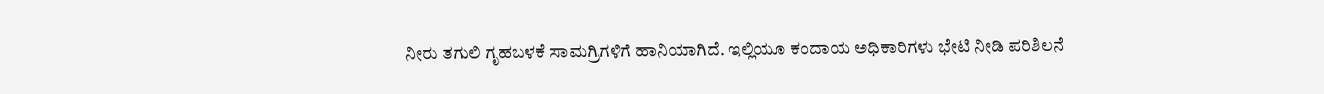ನೀರು ತಗುಲಿ ಗೃಹಬಳಕೆ ಸಾಮಗ್ರಿಗಳಿಗೆ ಹಾನಿಯಾಗಿದೆ. ಇಲ್ಲಿಯೂ ಕಂದಾಯ ಅಧಿಕಾರಿಗಳು ಭೇಟಿ ನೀಡಿ ಪರಿಶಿಲನೆ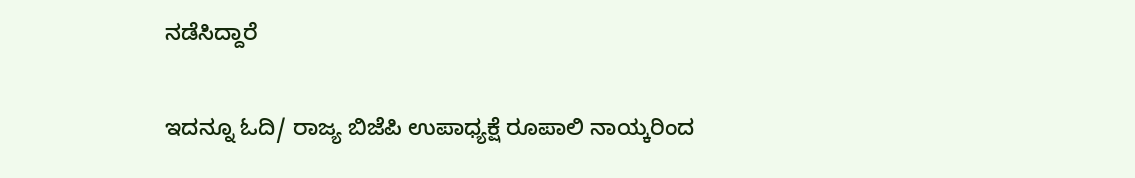ನಡೆಸಿದ್ದಾರೆ

ಇದನ್ನೂ ಓದಿ/ ರಾಜ್ಯ ಬಿಜೆಪಿ ಉಪಾಧ್ಯಕ್ಷೆ ರೂಪಾಲಿ ನಾಯ್ಕರಿಂದ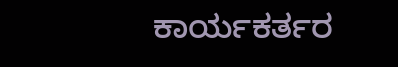ಕಾರ್ಯಕರ್ತರ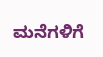ಮನೆಗಳಿಗೆ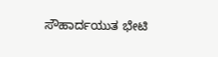ಸೌಹಾರ್ದಯುತ ಭೇಟಿ